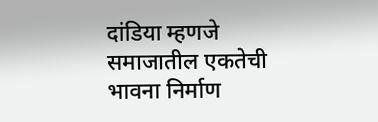दांडिया म्हणजे समाजातील एकतेची भावना निर्माण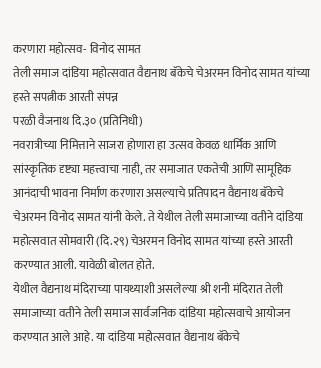करणारा महोत्सव- विनोद सामत
तेली समाज दांडिया महोत्सवात वैद्यनाथ बॅकेचे चेअरमन विनोद सामत यांच्या हस्ते सपत्नीक आरती संपन्न
परळी वैजनाथ दि.३० (प्रतिनिधी)
नवरात्रीच्या निमित्ताने साजरा होणारा हा उत्सव केवळ धार्मिक आणि सांस्कृतिक दृष्ट्या महत्त्वाचा नाही, तर समाजात एकतेची आणि सामूहिक आनंदाची भावना निर्माण करणारा असल्याचे प्रतिपादन वैद्यनाथ बॅकेचे चेअरमन विनोद सामत यांनी केले. ते येथील तेली समाजाच्या वतीने दांडिया महोत्सवात सोमवारी (दि.२९) चेअरमन विनोद सामत यांच्या हस्ते आरती करण्यात आली. यावेळी बोलत होते.
येथील वैद्यनाथ मंदिराच्या पायथ्याशी असलेल्या श्री शनी मंदिरात तेली समाजाच्या वतीने तेली समाज सार्वजनिक दांडिया महोत्सवाचे आयोजन करण्यात आले आहे. या दांडिया महोत्सवात वैद्यनाथ बॅकेचे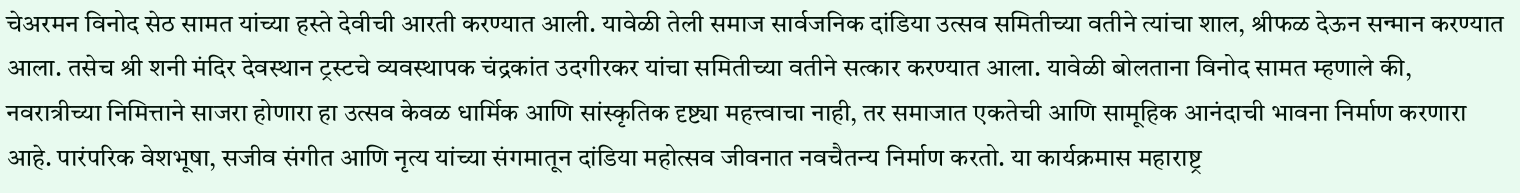चेअरमन विनोद सेठ सामत यांच्या हस्ते देवीची आरती करण्यात आली. यावेळी तेली समाज सार्वजनिक दांडिया उत्सव समितीच्या वतीने त्यांचा शाल, श्रीफळ देऊन सन्मान करण्यात आला. तसेच श्री शनी मंदिर देवस्थान ट्रस्टचे व्यवस्थापक चंद्रकांत उदगीरकर यांचा समितीच्या वतीने सत्कार करण्यात आला. यावेळी बोलताना विनोद सामत म्हणाले की,
नवरात्रीच्या निमित्ताने साजरा होणारा हा उत्सव केवळ धार्मिक आणि सांस्कृतिक दृष्ट्या महत्त्वाचा नाही, तर समाजात एकतेची आणि सामूहिक आनंदाची भावना निर्माण करणारा आहे. पारंपरिक वेशभूषा, सजीव संगीत आणि नृत्य यांच्या संगमातून दांडिया महोत्सव जीवनात नवचैतन्य निर्माण करतो. या कार्यक्रमास महाराष्ट्र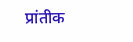प्रांतीक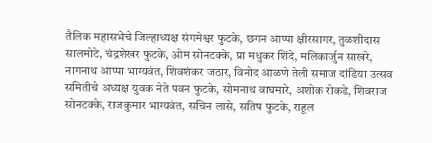तैलिक महासभेचे जिल्हाध्यक्ष संगमेश्वर फुटके, छगन आप्पा क्षीरसागर, तुळशीदास सालमोटे, चंद्रशेखर फुटके, ओम सोनटक्के, प्रा मधुकर शिंदे, मलिकार्जुन साखरे, नागनाथ आप्पा भाग्यवंत, शिवशंकर जठार, विनोद आळणे तेली समाज दांडिया उत्सव समितीचे अध्यक्ष युवक नेते पवन फुटके, सोमनाथ वाघमारे, अशोक रोकडे, शिवराज सोनटक्के, राजकुमार भाग्यवंत, सचिन लासे, सतिष फुटके, राहूल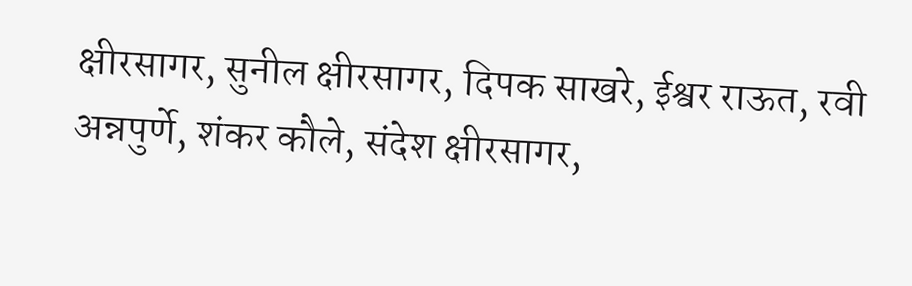क्षीरसागर, सुनील क्षीरसागर, दिपक साखरे, ईश्वर राऊत, रवी अन्नपुर्णे, शंकर कौले, संदेश क्षीरसागर,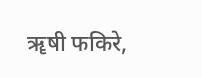ॠषी फकिरे,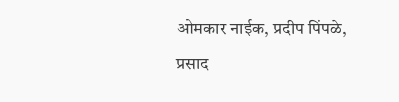ओमकार नाईक, प्रदीप पिंपळे, प्रसाद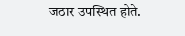जठार उपस्थित होते.